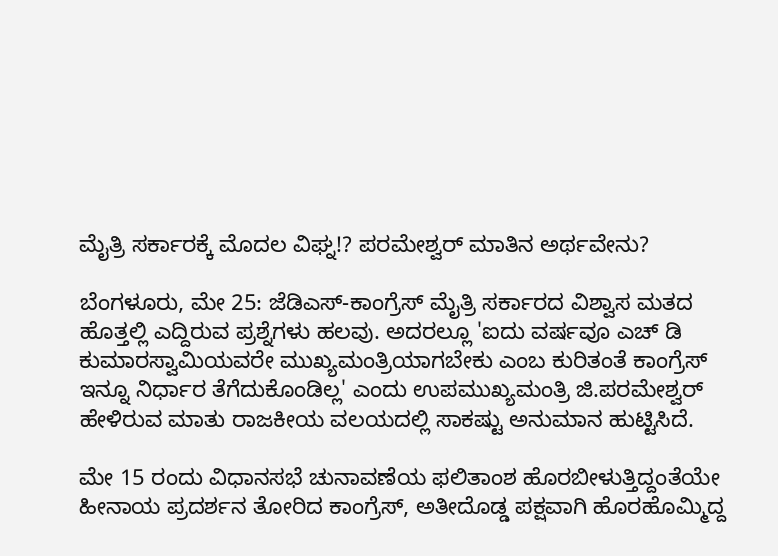ಮೈತ್ರಿ ಸರ್ಕಾರಕ್ಕೆ ಮೊದಲ ವಿಘ್ನ!? ಪರಮೇಶ್ವರ್ ಮಾತಿನ ಅರ್ಥವೇನು?

ಬೆಂಗಳೂರು, ಮೇ 25: ಜೆಡಿಎಸ್-ಕಾಂಗ್ರೆಸ್ ಮೈತ್ರಿ ಸರ್ಕಾರದ ವಿಶ್ವಾಸ ಮತದ ಹೊತ್ತಲ್ಲಿ ಎದ್ದಿರುವ ಪ್ರಶ್ನೆಗಳು ಹಲವು. ಅದರಲ್ಲೂ 'ಐದು ವರ್ಷವೂ ಎಚ್ ಡಿ ಕುಮಾರಸ್ವಾಮಿಯವರೇ ಮುಖ್ಯಮಂತ್ರಿಯಾಗಬೇಕು ಎಂಬ ಕುರಿತಂತೆ ಕಾಂಗ್ರೆಸ್ ಇನ್ನೂ ನಿರ್ಧಾರ ತೆಗೆದುಕೊಂಡಿಲ್ಲ' ಎಂದು ಉಪಮುಖ್ಯಮಂತ್ರಿ ಜಿ.ಪರಮೇಶ್ವರ್ ಹೇಳಿರುವ ಮಾತು ರಾಜಕೀಯ ವಲಯದಲ್ಲಿ ಸಾಕಷ್ಟು ಅನುಮಾನ ಹುಟ್ಟಿಸಿದೆ.

ಮೇ 15 ರಂದು ವಿಧಾನಸಭೆ ಚುನಾವಣೆಯ ಫಲಿತಾಂಶ ಹೊರಬೀಳುತ್ತಿದ್ದಂತೆಯೇ ಹೀನಾಯ ಪ್ರದರ್ಶನ ತೋರಿದ ಕಾಂಗ್ರೆಸ್, ಅತೀದೊಡ್ಡ ಪಕ್ಷವಾಗಿ ಹೊರಹೊಮ್ಮಿದ್ದ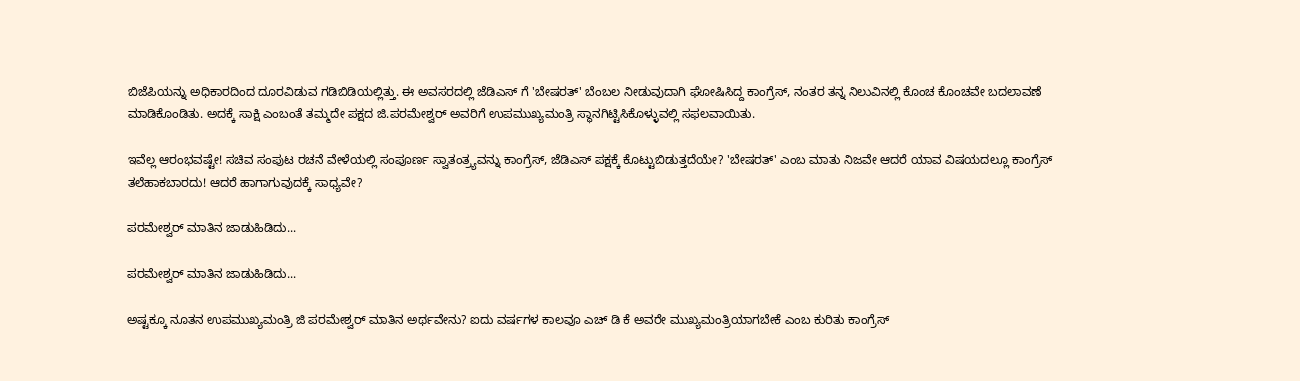ಬಿಜೆಪಿಯನ್ನು ಅಧಿಕಾರದಿಂದ ದೂರವಿಡುವ ಗಡಿಬಿಡಿಯಲ್ಲಿತ್ತು. ಈ ಅವಸರದಲ್ಲಿ ಜೆಡಿಎಸ್ ಗೆ 'ಬೇಷರತ್' ಬೆಂಬಲ ನೀಡುವುದಾಗಿ ಘೋಷಿಸಿದ್ದ ಕಾಂಗ್ರೆಸ್, ನಂತರ ತನ್ನ ನಿಲುವಿನಲ್ಲಿ ಕೊಂಚ ಕೊಂಚವೇ ಬದಲಾವಣೆ ಮಾಡಿಕೊಂಡಿತು. ಅದಕ್ಕೆ ಸಾಕ್ಷಿ ಎಂಬಂತೆ ತಮ್ಮದೇ ಪಕ್ಷದ ಜಿ.ಪರಮೇಶ್ವರ್ ಅವರಿಗೆ ಉಪಮುಖ್ಯಮಂತ್ರಿ ಸ್ಥಾನಗಿಟ್ಟಿಸಿಕೊಳ್ಳುವಲ್ಲಿ ಸಫಲವಾಯಿತು.

ಇವೆಲ್ಲ ಆರಂಭವಷ್ಟೇ! ಸಚಿವ ಸಂಪುಟ ರಚನೆ ವೇಳೆಯಲ್ಲಿ ಸಂಪೂರ್ಣ ಸ್ವಾತಂತ್ರ್ಯವನ್ನು ಕಾಂಗ್ರೆಸ್, ಜೆಡಿಎಸ್ ಪಕ್ಷಕ್ಕೆ ಕೊಟ್ಟುಬಿಡುತ್ತದೆಯೇ? 'ಬೇಷರತ್' ಎಂಬ ಮಾತು ನಿಜವೇ ಆದರೆ ಯಾವ ವಿಷಯದಲ್ಲೂ ಕಾಂಗ್ರೆಸ್ ತಲೆಹಾಕಬಾರದು! ಆದರೆ ಹಾಗಾಗುವುದಕ್ಕೆ ಸಾಧ್ಯವೇ?

ಪರಮೇಶ್ವರ್ ಮಾತಿನ ಜಾಡುಹಿಡಿದು...

ಪರಮೇಶ್ವರ್ ಮಾತಿನ ಜಾಡುಹಿಡಿದು...

ಅಷ್ಟಕ್ಕೂ ನೂತನ ಉಪಮುಖ್ಯಮಂತ್ರಿ ಜಿ ಪರಮೇಶ್ವರ್ ಮಾತಿನ ಅರ್ಥವೇನು? ಐದು ವರ್ಷಗಳ ಕಾಲವೂ ಎಚ್ ಡಿ ಕೆ ಅವರೇ ಮುಖ್ಯಮಂತ್ರಿಯಾಗಬೇಕೆ ಎಂಬ ಕುರಿತು ಕಾಂಗ್ರೆಸ್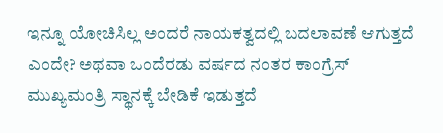ಇನ್ನೂ ಯೋಚಿಸಿಲ್ಲ ಅಂದರೆ ನಾಯಕತ್ವದಲ್ಲಿ ಬದಲಾವಣೆ ಆಗುತ್ತದೆ ಎಂದೇ? ಅಥವಾ ಒಂದೆರಡು ವರ್ಷದ ನಂತರ ಕಾಂಗ್ರೆಸ್ ಮುಖ್ಯಮಂತ್ರಿ ಸ್ಥಾನಕ್ಕೆ ಬೇಡಿಕೆ ಇಡುತ್ತದೆ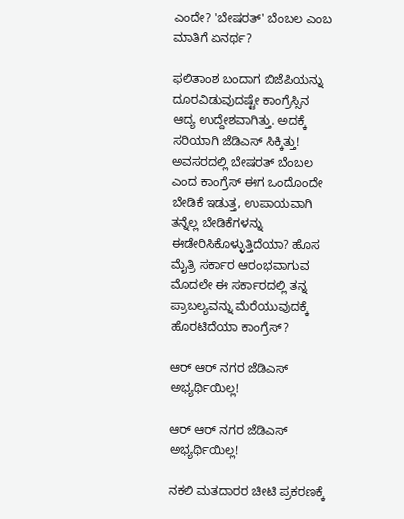ಎಂದೇ? 'ಬೇಷರತ್' ಬೆಂಬಲ ಎಂಬ ಮಾತಿಗೆ ಏನರ್ಥ?

ಫಲಿತಾಂಶ ಬಂದಾಗ ಬಿಜೆಪಿಯನ್ನು ದೂರವಿಡುವುದಷ್ಟೇ ಕಾಂಗ್ರೆಸ್ಸಿನ ಆದ್ಯ ಉದ್ದೇಶವಾಗಿತ್ತು. ಅದಕ್ಕೆ ಸರಿಯಾಗಿ ಜೆಡಿಎಸ್ ಸಿಕ್ಕಿತ್ತು! ಅವಸರದಲ್ಲಿ ಬೇಷರತ್ ಬೆಂಬಲ ಎಂದ ಕಾಂಗ್ರೆಸ್ ಈಗ ಒಂದೊಂದೇ ಬೇಡಿಕೆ ಇಡುತ್ತ, ಉಪಾಯವಾಗಿ ತನ್ನೆಲ್ಲ ಬೇಡಿಕೆಗಳನ್ನು ಈಡೇರಿಸಿಕೊಳ್ಳುತ್ತಿದೆಯಾ? ಹೊಸ ಮೈತ್ರಿ ಸರ್ಕಾರ ಆರಂಭವಾಗುವ ಮೊದಲೇ ಈ ಸರ್ಕಾರದಲ್ಲಿ ತನ್ನ ಪ್ರಾಬಲ್ಯವನ್ನು ಮೆರೆಯುವುದಕ್ಕೆ ಹೊರಟಿದೆಯಾ ಕಾಂಗ್ರೆಸ್?

ಆರ್ ಆರ್ ನಗರ ಜೆಡಿಎಸ್ ಅಭ್ಯರ್ಥಿಯಿಲ್ಲ!

ಆರ್ ಆರ್ ನಗರ ಜೆಡಿಎಸ್ ಅಭ್ಯರ್ಥಿಯಿಲ್ಲ!

ನಕಲಿ ಮತದಾರರ ಚೀಟಿ ಪ್ರಕರಣಕ್ಕೆ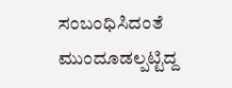ಸಂಬಂಧಿಸಿದಂತೆ ಮುಂದೂಡಲ್ಪಟ್ಟಿದ್ದ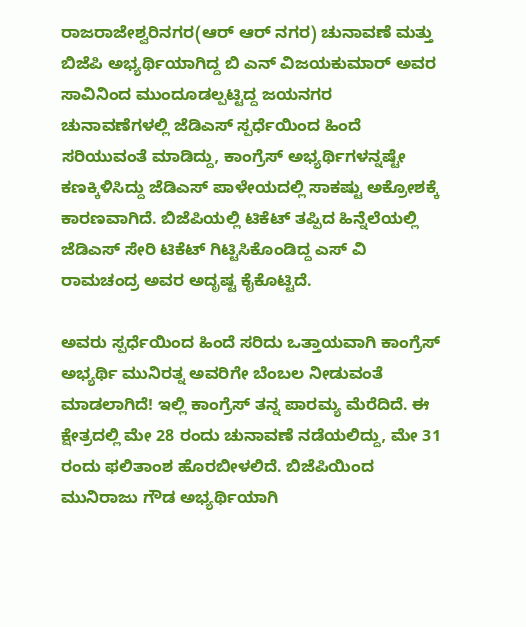ರಾಜರಾಜೇಶ್ವರಿನಗರ(ಆರ್ ಆರ್ ನಗರ) ಚುನಾವಣೆ ಮತ್ತು ಬಿಜೆಪಿ ಅಭ್ಯರ್ಥಿಯಾಗಿದ್ದ ಬಿ ಎನ್ ವಿಜಯಕುಮಾರ್ ಅವರ ಸಾವಿನಿಂದ ಮುಂದೂಡಲ್ಪಟ್ಟಿದ್ದ ಜಯನಗರ ಚುನಾವಣೆಗಳಲ್ಲಿ ಜೆಡಿಎಸ್ ಸ್ಪರ್ಧೆಯಿಂದ ಹಿಂದೆ ಸರಿಯುವಂತೆ ಮಾಡಿದ್ದು, ಕಾಂಗ್ರೆಸ್ ಅಭ್ಯರ್ಥಿಗಳನ್ನಷ್ಟೇ ಕಣಕ್ಕಿಳಿಸಿದ್ದು ಜೆಡಿಎಸ್ ಪಾಳೇಯದಲ್ಲಿ ಸಾಕಷ್ಟು ಅಕ್ರೋಶಕ್ಕೆ ಕಾರಣವಾಗಿದೆ. ಬಿಜೆಪಿಯಲ್ಲಿ ಟಿಕೆಟ್ ತಪ್ಪಿದ ಹಿನ್ನೆಲೆಯಲ್ಲಿ ಜೆಡಿಎಸ್ ಸೇರಿ ಟಿಕೆಟ್ ಗಿಟ್ಟಿಸಿಕೊಂಡಿದ್ದ ಎಸ್ ವಿ ರಾಮಚಂದ್ರ ಅವರ ಅದೃಷ್ಟ ಕೈಕೊಟ್ಟಿದೆ.

ಅವರು ಸ್ಪರ್ಧೆಯಿಂದ ಹಿಂದೆ ಸರಿದು ಒತ್ತಾಯವಾಗಿ ಕಾಂಗ್ರೆಸ್ ಅಭ್ಯರ್ಥಿ ಮುನಿರತ್ನ ಅವರಿಗೇ ಬೆಂಬಲ ನೀಡುವಂತೆ ಮಾಡಲಾಗಿದೆ! ಇಲ್ಲಿ ಕಾಂಗ್ರೆಸ್ ತನ್ನ ಪಾರಮ್ಯ ಮೆರೆದಿದೆ. ಈ ಕ್ಷೇತ್ರದಲ್ಲಿ ಮೇ 28 ರಂದು ಚುನಾವಣೆ ನಡೆಯಲಿದ್ದು, ಮೇ 31 ರಂದು ಫಲಿತಾಂಶ ಹೊರಬೀಳಲಿದೆ. ಬಿಜೆಪಿಯಿಂದ ಮುನಿರಾಜು ಗೌಡ ಅಭ್ಯರ್ಥಿಯಾಗಿ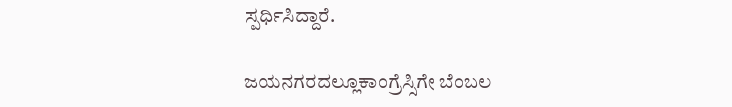ಸ್ಪರ್ಧಿಸಿದ್ದಾರೆ.

ಜಯನಗರದಲ್ಲೂಕಾಂಗ್ರೆಸ್ಸಿಗೇ ಬೆಂಬಲ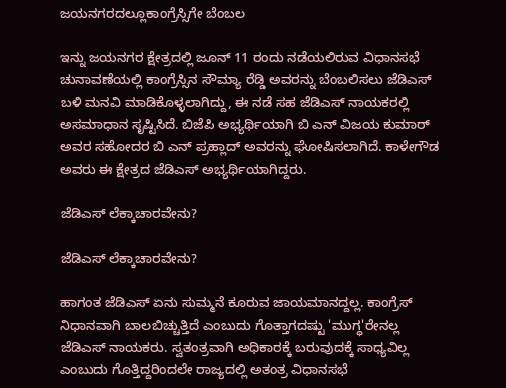ಜಯನಗರದಲ್ಲೂಕಾಂಗ್ರೆಸ್ಸಿಗೇ ಬೆಂಬಲ

ಇನ್ನು ಜಯನಗರ ಕ್ಷೇತ್ರದಲ್ಲಿ ಜೂನ್ 11 ರಂದು ನಡೆಯಲಿರುವ ವಿಧಾನಸಭೆ ಚುನಾವಣೆಯಲ್ಲಿ ಕಾಂಗ್ರೆಸ್ಸಿನ ಸೌಮ್ಯಾ ರೆಡ್ಡಿ ಅವರನ್ನು ಬೆಂಬಲಿಸಲು ಜೆಡಿಎಸ್ ಬಳಿ ಮನವಿ ಮಾಡಿಕೊಳ್ಳಲಾಗಿದ್ದು, ಈ ನಡೆ ಸಹ ಜೆಡಿಎಸ್ ನಾಯಕರಲ್ಲಿ ಅಸಮಾಧಾನ ಸೃಷ್ಟಿಸಿದೆ. ಬಿಜೆಪಿ ಅಭ್ಯರ್ಥಿಯಾಗಿ ಬಿ ಎನ್ ವಿಜಯ ಕುಮಾರ್ ಅವರ ಸಹೋದರ ಬಿ ಎನ್ ಪ್ರಹ್ಲಾದ್ ಅವರನ್ನು ಘೋಷಿಸಲಾಗಿದೆ. ಕಾಳೇಗೌಡ ಅವರು ಈ ಕ್ಷೇತ್ರದ ಜೆಡಿಎಸ್ ಅಭ್ಯರ್ಥಿಯಾಗಿದ್ದರು.

ಜೆಡಿಎಸ್ ಲೆಕ್ಕಾಚಾರವೇನು?

ಜೆಡಿಎಸ್ ಲೆಕ್ಕಾಚಾರವೇನು?

ಹಾಗಂತ ಜೆಡಿಎಸ್ ಏನು ಸುಮ್ಮನೆ ಕೂರುವ ಜಾಯಮಾನದ್ದಲ್ಲ. ಕಾಂಗ್ರೆಸ್ ನಿಧಾನವಾಗಿ ಬಾಲಬಿಚ್ಚುತ್ತಿದೆ ಎಂಬುದು ಗೊತ್ತಾಗದಷ್ಟು 'ಮುಗ್ಧ'ರೇನಲ್ಲ ಜೆಡಿಎಸ್ ನಾಯಕರು. ಸ್ವತಂತ್ರವಾಗಿ ಅಧಿಕಾರಕ್ಕೆ ಬರುವುದಕ್ಕೆ ಸಾಧ್ಯವಿಲ್ಲ ಎಂಬುದು ಗೊತ್ತಿದ್ದರಿಂದಲೇ ರಾಜ್ಯದಲ್ಲಿ ಅತಂತ್ರ ವಿಧಾನಸಭೆ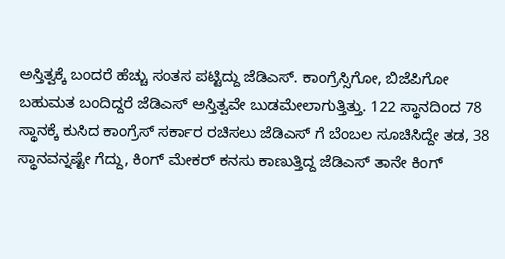ಅಸ್ತಿತ್ವಕ್ಕೆ ಬಂದರೆ ಹೆಚ್ಚು ಸಂತಸ ಪಟ್ಟಿದ್ದು ಜೆಡಿಎಸ್. ಕಾಂಗ್ರೆಸ್ಸಿಗೋ, ಬಿಜೆಪಿಗೋ ಬಹುಮತ ಬಂದಿದ್ದರೆ ಜೆಡಿಎಸ್ ಅಸ್ತಿತ್ವವೇ ಬುಡಮೇಲಾಗುತ್ತಿತ್ತು. 122 ಸ್ಥಾನದಿಂದ 78 ಸ್ಥಾನಕ್ಕೆ ಕುಸಿದ ಕಾಂಗ್ರೆಸ್ ಸರ್ಕಾರ ರಚಿಸಲು ಜೆಡಿಎಸ್ ಗೆ ಬೆಂಬಲ ಸೂಚಿಸಿದ್ದೇ ತಡ, 38 ಸ್ಥಾನವನ್ನಷ್ಟೇ ಗೆದ್ದು, ಕಿಂಗ್ ಮೇಕರ್ ಕನಸು ಕಾಣುತ್ತಿದ್ದ ಜೆಡಿಎಸ್ ತಾನೇ ಕಿಂಗ್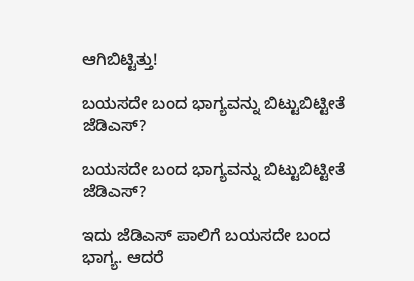ಆಗಿಬಿಟ್ಟಿತ್ತು!

ಬಯಸದೇ ಬಂದ ಭಾಗ್ಯವನ್ನು ಬಿಟ್ಟುಬಿಟ್ಟೀತೆ ಜೆಡಿಎಸ್?

ಬಯಸದೇ ಬಂದ ಭಾಗ್ಯವನ್ನು ಬಿಟ್ಟುಬಿಟ್ಟೀತೆ ಜೆಡಿಎಸ್?

ಇದು ಜೆಡಿಎಸ್ ಪಾಲಿಗೆ ಬಯಸದೇ ಬಂದ ಭಾಗ್ಯ. ಆದರೆ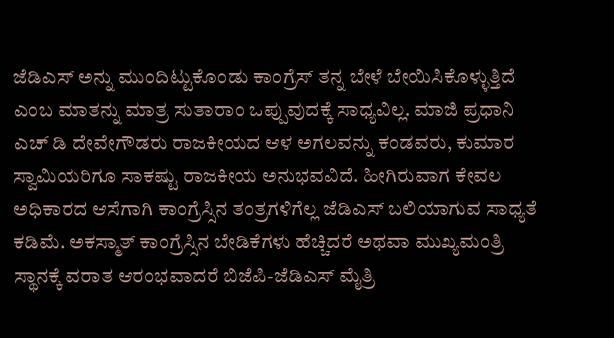ಜೆಡಿಎಸ್ ಅನ್ನು ಮುಂದಿಟ್ಟುಕೊಂಡು ಕಾಂಗ್ರೆಸ್ ತನ್ನ ಬೇಳೆ ಬೇಯಿಸಿಕೊಳ್ಳುತ್ತಿದೆ ಎಂಬ ಮಾತನ್ನು ಮಾತ್ರ ಸುತಾರಾಂ ಒಪ್ಪುವುದಕ್ಕೆ ಸಾಧ್ಯವಿಲ್ಲ. ಮಾಜಿ ಪ್ರಧಾನಿ ಎಚ್ ಡಿ ದೇವೇಗೌಡರು ರಾಜಕೀಯದ ಆಳ ಅಗಲವನ್ನು ಕಂಡವರು, ಕುಮಾರ ಸ್ವಾಮಿಯರಿಗೂ ಸಾಕಷ್ಟು ರಾಜಕೀಯ ಅನುಭವವಿದೆ. ಹೀಗಿರುವಾಗ ಕೇವಲ ಅಧಿಕಾರದ ಆಸೆಗಾಗಿ ಕಾಂಗ್ರೆಸ್ಸಿನ ತಂತ್ರಗಳಿಗೆಲ್ಲ ಜೆಡಿಎಸ್ ಬಲಿಯಾಗುವ ಸಾಧ್ಯತೆ ಕಡಿಮೆ. ಅಕಸ್ಮಾತ್ ಕಾಂಗ್ರೆಸ್ಸಿನ ಬೇಡಿಕೆಗಳು ಹೆಚ್ಚಿದರೆ ಅಥವಾ ಮುಖ್ಯಮಂತ್ರಿ ಸ್ಥಾನಕ್ಕೆ ವರಾತ ಆರಂಭವಾದರೆ ಬಿಜೆಪಿ-ಜೆಡಿಎಸ್ ಮೈತ್ರಿ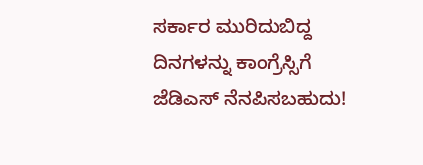ಸರ್ಕಾರ ಮುರಿದುಬಿದ್ದ ದಿನಗಳನ್ನು ಕಾಂಗ್ರೆಸ್ಸಿಗೆ ಜೆಡಿಎಸ್ ನೆನಪಿಸಬಹುದು!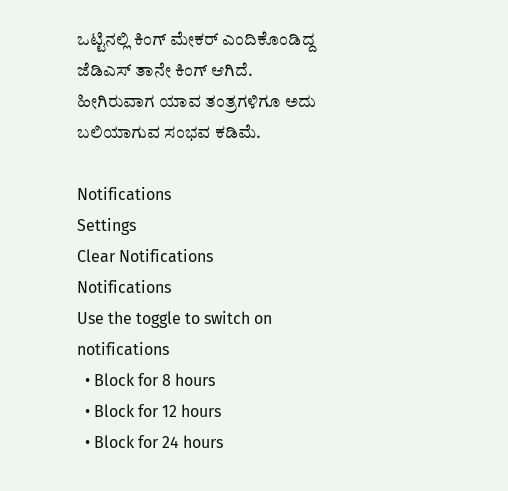ಒಟ್ಟಿನಲ್ಲಿ ಕಿಂಗ್ ಮೇಕರ್ ಎಂದಿಕೊಂಡಿದ್ದ ಜೆಡಿಎಸ್ ತಾನೇ ಕಿಂಗ್ ಆಗಿದೆ. ಹೀಗಿರುವಾಗ ಯಾವ ತಂತ್ರಗಳಿಗೂ ಅದು ಬಲಿಯಾಗುವ ಸಂಭವ ಕಡಿಮೆ.

Notifications
Settings
Clear Notifications
Notifications
Use the toggle to switch on notifications
  • Block for 8 hours
  • Block for 12 hours
  • Block for 24 hours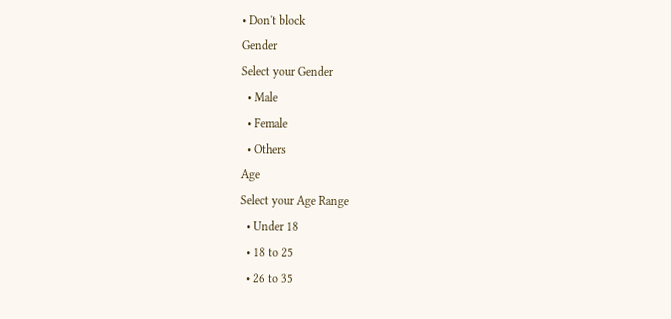• Don't block
Gender
Select your Gender
  • Male
  • Female
  • Others
Age
Select your Age Range
  • Under 18
  • 18 to 25
  • 26 to 35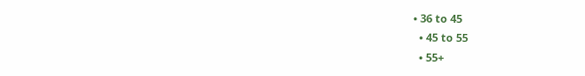• 36 to 45
  • 45 to 55
  • 55+